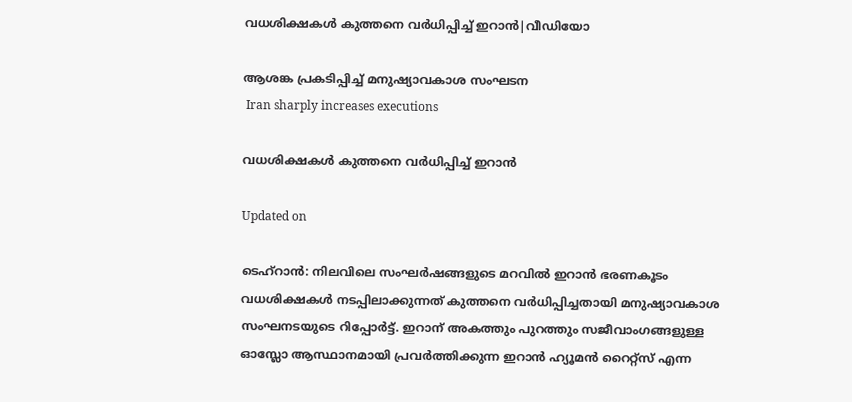വധശിക്ഷകൾ കുത്തനെ വർധിപ്പിച്ച് ഇറാൻ|വീഡിയോ

ആശങ്ക പ്രകടിപ്പിച്ച് മനുഷ്യാവകാശ സംഘടന
 Iran sharply increases executions

വധശിക്ഷകൾ കുത്തനെ വർധിപ്പിച്ച് ഇറാൻ

Updated on

ടെഹ്റാൻ: നിലവിലെ സംഘർഷങ്ങളുടെ മറവിൽ ഇറാൻ ഭരണകൂടം വധശിക്ഷകൾ നടപ്പിലാക്കുന്നത് കുത്തനെ വർധിപ്പിച്ചതായി മനുഷ്യാവകാശ സംഘനടയുടെ റിപ്പോർട്ട്. ഇറാന് അകത്തും പുറത്തും സജീവാംഗങ്ങളുള്ള ഓസ്ലോ ആസ്ഥാനമായി പ്രവർത്തിക്കുന്ന ഇറാൻ ഹ്യൂമൻ റൈറ്റ്സ് എന്ന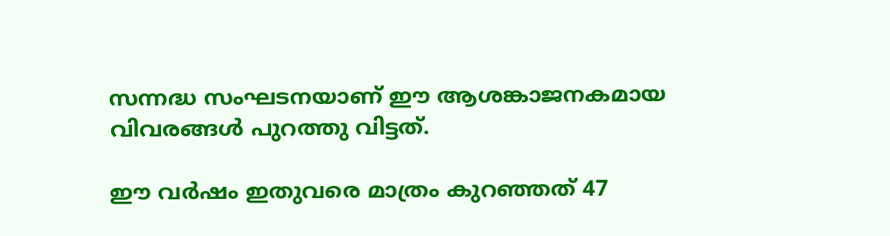സന്നദ്ധ സംഘടനയാണ് ഈ ആശങ്കാജനകമായ വിവരങ്ങൾ പുറത്തു വിട്ടത്.

ഈ വർഷം ഇതുവരെ മാത്രം കുറഞ്ഞത് 47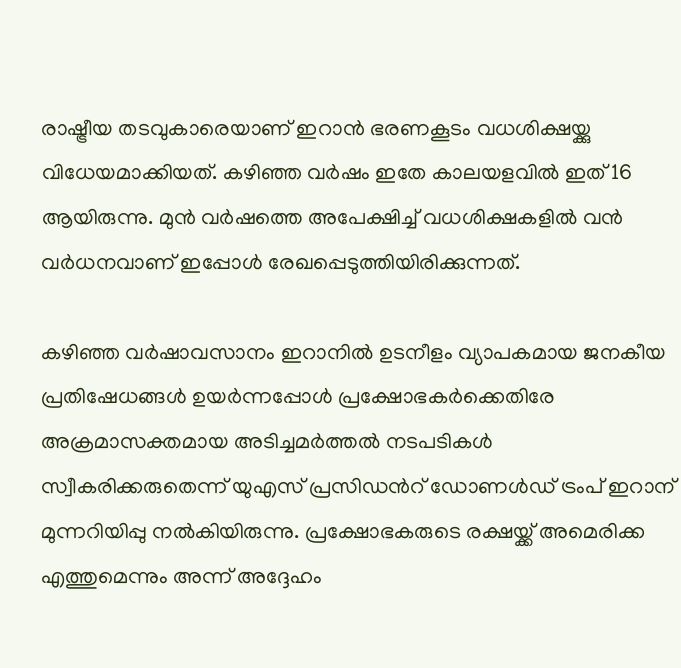രാഷ്ട്രീയ തടവുകാരെയാണ് ഇറാൻ ഭരണകൂടം വധശിക്ഷയ്ക്കു വിധേയമാക്കിയത്. കഴിഞ്ഞ വർഷം ഇതേ കാലയളവിൽ ഇത് 16 ആയിരുന്നു. മുൻ വർഷത്തെ അപേക്ഷിച്ച് വധശിക്ഷകളിൽ വൻ വർധനവാണ് ഇപ്പോൾ രേഖപ്പെടുത്തിയിരിക്കുന്നത്.

കഴിഞ്ഞ വർഷാവസാനം ഇറാനിൽ ഉടനീളം വ്യാപകമായ ജനകീയ പ്രതിഷേധങ്ങൾ ഉയർന്നപ്പോൾ പ്രക്ഷോഭകർക്കെതിരേ അക്രമാസക്തമായ അടിച്ചമർത്തൽ നടപടികൾ സ്വീകരിക്കരുതെന്ന് യുഎസ് പ്രസിഡന്‍റ് ഡോണൾഡ് ട്രംപ് ഇറാന് മുന്നറിയിപ്പു നൽകിയിരുന്നു. പ്രക്ഷോഭകരുടെ രക്ഷയ്ക്ക് അമെരിക്ക എത്തുമെന്നും അന്ന് അദ്ദേഹം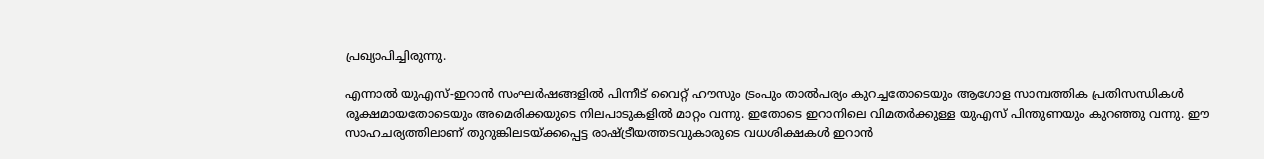പ്രഖ്യാപിച്ചിരുന്നു.

എന്നാൽ യുഎസ്-ഇറാൻ സംഘർഷങ്ങളിൽ പിന്നീട് വൈറ്റ് ഹൗസും ട്രംപും താൽപര്യം കുറച്ചതോടെയും ആഗോള സാമ്പത്തിക പ്രതിസന്ധികൾ രൂക്ഷമായതോടെയും അമെരിക്കയുടെ നിലപാടുകളിൽ മാറ്റം വന്നു. ഇതോടെ ഇറാനിലെ വിമതർക്കുള്ള യുഎസ് പിന്തുണയും കുറഞ്ഞു വന്നു. ഈ സാഹചര്യത്തിലാണ് തുറുങ്കിലടയ്ക്കപ്പെട്ട രാഷ്ട്രീയത്തടവുകാരുടെ വധശിക്ഷകൾ ഇറാൻ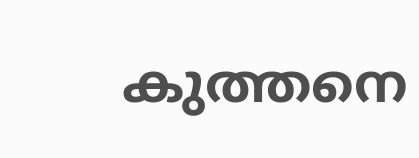കുത്തനെ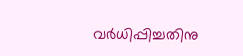വർധിപ്പിച്ചതിനു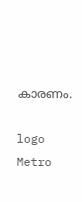കാരണം.

logo
Metro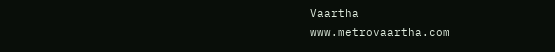Vaartha
www.metrovaartha.com